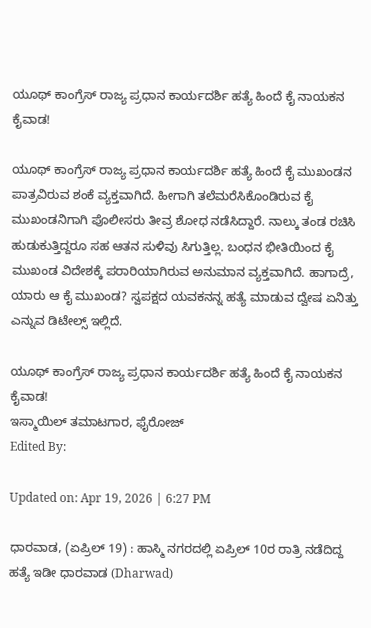ಯೂಥ್ ಕಾಂಗ್ರೆಸ್ ರಾಜ್ಯ ಪ್ರಧಾನ ಕಾರ್ಯದರ್ಶಿ ಹತ್ಯೆ ಹಿಂದೆ ಕೈ ನಾಯಕನ ಕೈವಾಡ!

ಯೂಥ್ ಕಾಂಗ್ರೆಸ್ ರಾಜ್ಯ ಪ್ರಧಾನ ಕಾರ್ಯದರ್ಶಿ ಹತ್ಯೆ ಹಿಂದೆ ಕೈ ಮುಖಂಡನ ಪಾತ್ರವಿರುವ ಶಂಕೆ ವ್ಯಕ್ತವಾಗಿದೆ. ಹೀಗಾಗಿ ತಲೆಮರೆಸಿಕೊಂಡಿರುವ ಕೈ ಮುಖಂಡನಿಗಾಗಿ ಪೊಲೀಸರು ತೀವ್ರ ಶೋಧ ನಡೆಸಿದ್ದಾರೆ. ನಾಲ್ಕು ತಂಡ ರಚಿಸಿ ಹುಡುಕುತ್ತಿದ್ದರೂ ಸಹ ಆತನ ಸುಳಿವು ಸಿಗುತ್ತಿಲ್ಲ. ಬಂಧನ ಭೀತಿಯಿಂದ ಕೈ ಮುಖಂಡ ವಿದೇಶಕ್ಕೆ ಪರಾರಿಯಾಗಿರುವ ಅನುಮಾನ ವ್ಯಕ್ತವಾಗಿದೆ. ಹಾಗಾದ್ರೆ, ಯಾರು ಆ ಕೈ ಮುಖಂಡ? ಸ್ವಪಕ್ಷದ ಯವಕನನ್ನ ಹತ್ಯೆ ಮಾಡುವ ದ್ವೇಷ ಏನಿತ್ತು ಎನ್ನುವ ಡಿಟೇಲ್ಸ್ ಇಲ್ಲಿದೆ.

ಯೂಥ್ ಕಾಂಗ್ರೆಸ್ ರಾಜ್ಯ ಪ್ರಧಾನ ಕಾರ್ಯದರ್ಶಿ ಹತ್ಯೆ ಹಿಂದೆ ಕೈ ನಾಯಕನ ಕೈವಾಡ!
ಇಸ್ಮಾಯಿಲ್ ತಮಾಟಗಾರ, ಫೈರೋಜ್
Edited By:

Updated on: Apr 19, 2026 | 6:27 PM

ಧಾರವಾಡ, (ಏಪ್ರಿಲ್ 19) : ಹಾಸ್ಮಿ ನಗರದಲ್ಲಿ ಏಪ್ರಿಲ್ 10ರ ರಾತ್ರಿ ನಡೆದಿದ್ದ ಹತ್ಯೆ ಇಡೀ ಧಾರವಾಡ (Dharwad)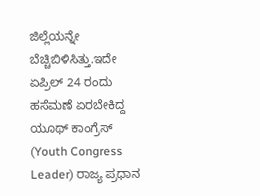ಜಿಲ್ಲೆಯನ್ನೇ ಬೆಚ್ಚಿಬಿಳಿಸಿತ್ತು.ಇದೇ ಏಪ್ರಿಲ್ 24 ರಂದು ಹಸೆಮಣೆ ಏರಬೇಕಿದ್ದ ಯೂಥ್ ಕಾಂಗ್ರೆಸ್ (Youth Congress Leader) ರಾಜ್ಯ ಪ್ರಧಾನ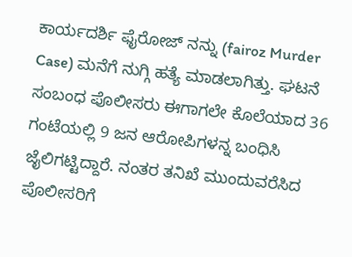ಕಾರ್ಯದರ್ಶಿ ಫೈರೋಜ್ ನನ್ನು (fairoz Murder Case) ಮನೆಗೆ ನುಗ್ಗಿ ಹತ್ಯೆ ಮಾಡಲಾಗಿತ್ತು. ಘಟನೆ ಸಂಬಂಧ ಪೊಲೀಸರು ಈಗಾಗಲೇ ಕೊಲೆಯಾದ 36 ಗಂಟೆಯಲ್ಲಿ 9 ಜನ ಆರೋಪಿಗಳನ್ನ ಬಂಧಿಸಿ ಜೈಲಿಗಟ್ಟಿದ್ದಾರೆ. ನಂತರ ತನಿಖೆ ಮುಂದುವರೆಸಿದ ಪೊಲೀಸರಿಗೆ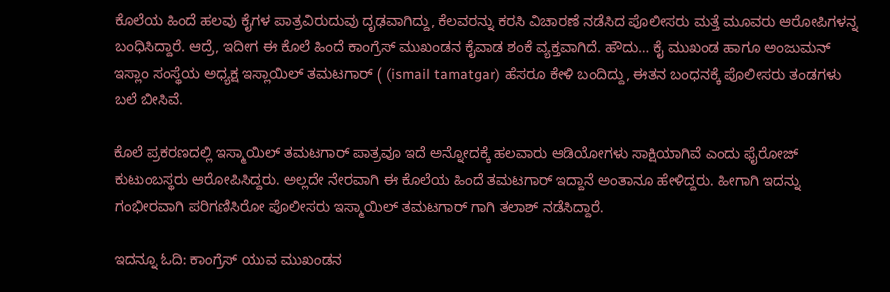ಕೊಲೆಯ ಹಿಂದೆ ಹಲವು ಕೈಗಳ ಪಾತ್ರವಿರುದುವು ದೃಢವಾಗಿದ್ದು, ಕೆಲವರನ್ನು ಕರಸಿ ವಿಚಾರಣೆ ನಡೆಸಿದ ಪೊಲೀಸರು ಮತ್ತೆ ಮೂವರು ಆರೋಪಿಗಳನ್ನ ಬಂಧಿಸಿದ್ದಾರೆ. ಆದ್ರೆ, ಇದೀಗ ಈ ಕೊಲೆ ಹಿಂದೆ ಕಾಂಗ್ರೆಸ್ ಮುಖಂಡನ ಕೈವಾಡ ಶಂಕೆ ವ್ಯಕ್ತವಾಗಿದೆ. ಹೌದು… ಕೈ ಮುಖಂಡ ಹಾಗೂ ಅಂಜುಮನ್ ಇಸ್ಲಾಂ ಸಂಸ್ಥೆಯ ಅಧ್ಯಕ್ಷ ಇಸ್ಲಾಯಿಲ್ ತಮಟಗಾರ್ ( (ismail tamatgar) ಹೆಸರೂ ಕೇಳಿ ಬಂದಿದ್ದು, ಈತನ ಬಂಧನಕ್ಕೆ ಪೊಲೀಸರು ತಂಡಗಳು ಬಲೆ ಬೀಸಿವೆ.

ಕೊಲೆ ಪ್ರಕರಣದಲ್ಲಿ ಇಸ್ಮಾಯಿಲ್ ತಮಟಗಾರ್ ಪಾತ್ರವೂ ಇದೆ ಅನ್ನೋದಕ್ಕೆ ಹಲವಾರು ಆಡಿಯೋಗಳು ಸಾಕ್ಷಿಯಾಗಿವೆ ಎಂದು ಫೈರೋಜ್ ಕುಟುಂಬಸ್ಥರು ಆರೋಪಿಸಿದ್ದರು. ಅಲ್ಲದೇ ನೇರವಾಗಿ ಈ ಕೊಲೆಯ ಹಿಂದೆ ತಮಟಗಾರ್ ಇದ್ದಾನೆ ಅಂತಾನೂ ಹೇಳಿದ್ದರು. ಹೀಗಾಗಿ ಇದನ್ನು ಗಂಭೀರವಾಗಿ ಪರಿಗಣಿಸಿರೋ ಪೊಲೀಸರು ಇಸ್ಮಾಯಿಲ್ ತಮಟಗಾರ್ ಗಾಗಿ ತಲಾಶ್ ನಡೆಸಿದ್ದಾರೆ.

ಇದನ್ನೂ ಓದಿ: ಕಾಂಗ್ರೆಸ್ ಯುವ ಮುಖಂಡನ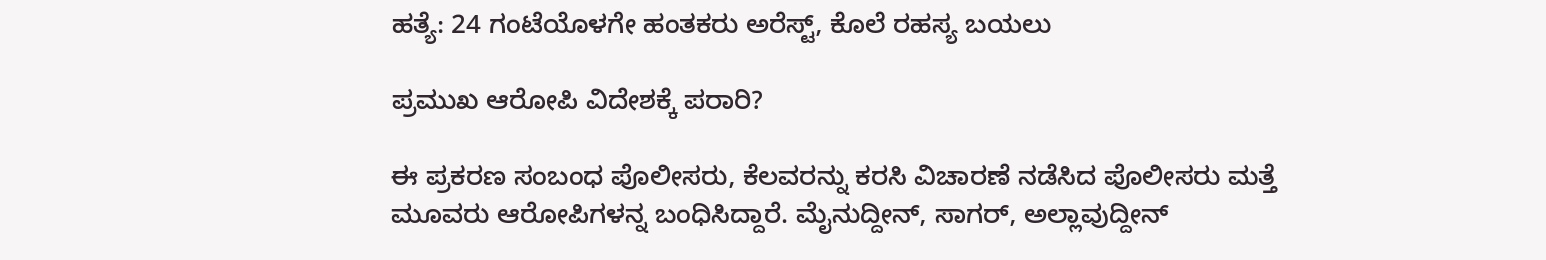ಹತ್ಯೆ: 24 ಗಂಟೆಯೊಳಗೇ ಹಂತಕರು ಅರೆಸ್ಟ್, ಕೊಲೆ ರಹಸ್ಯ ಬಯಲು

ಪ್ರಮುಖ ಆರೋಪಿ ವಿದೇಶಕ್ಕೆ ಪರಾರಿ?

ಈ ಪ್ರಕರಣ ಸಂಬಂಧ ಪೊಲೀಸರು, ಕೆಲವರನ್ನು ಕರಸಿ ವಿಚಾರಣೆ ನಡೆಸಿದ ಪೊಲೀಸರು ಮತ್ತೆ ಮೂವರು ಆರೋಪಿಗಳನ್ನ ಬಂಧಿಸಿದ್ದಾರೆ. ಮೈನುದ್ದೀನ್, ಸಾಗರ್, ಅಲ್ಲಾವುದ್ದೀನ್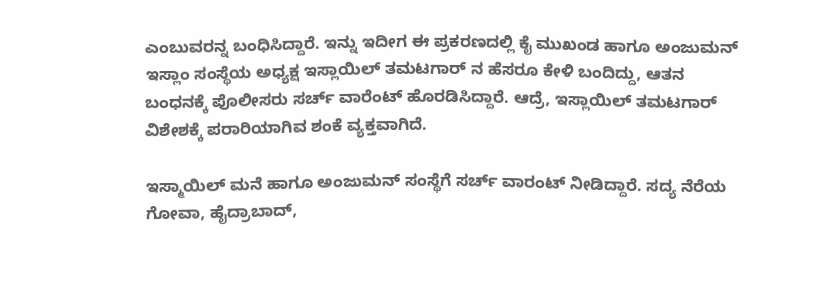ಎಂಬುವರನ್ನ ಬಂಧಿಸಿದ್ದಾರೆ. ಇನ್ನು ಇದೀಗ ಈ ಪ್ರಕರಣದಲ್ಲಿ ಕೈ ಮುಖಂಡ ಹಾಗೂ ಅಂಜುಮನ್ ಇಸ್ಲಾಂ ಸಂಸ್ಥೆಯ ಅಧ್ಯಕ್ಷ ಇಸ್ಲಾಯಿಲ್ ತಮಟಗಾರ್ ನ ಹೆಸರೂ ಕೇಳಿ ಬಂದಿದ್ದು, ಆತನ ಬಂಧನಕ್ಕೆ ಪೊಲೀಸರು ಸರ್ಚ್ ವಾರೆಂಟ್ ಹೊರಡಿಸಿದ್ದಾರೆ. ಆದ್ರೆ, ಇಸ್ಲಾಯಿಲ್ ತಮಟಗಾರ್ ವಿಶೇಶಕ್ಕೆ ಪರಾರಿಯಾಗಿವ ಶಂಕೆ ವ್ಯಕ್ತವಾಗಿದೆ.

ಇಸ್ಮಾಯಿಲ್ ಮನೆ ಹಾಗೂ ಅಂಜುಮನ್ ಸಂಸ್ಥೆಗೆ ಸರ್ಚ್ ವಾರಂಟ್ ನೀಡಿದ್ದಾರೆ. ಸದ್ಯ ನೆರೆಯ ಗೋವಾ, ಹೈದ್ರಾಬಾದ್,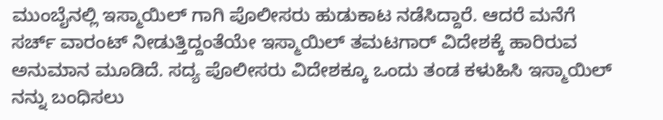ಮುಂಬೈನಲ್ಲಿ ಇಸ್ಮಾಯಿಲ್ ಗಾಗಿ ಪೊಲೀಸರು ಹುಡುಕಾಟ ನಡೆಸಿದ್ದಾರೆ. ಆದರೆ ಮನೆಗೆ ಸರ್ಚ್ ವಾರಂಟ್ ನೀಡುತ್ತಿದ್ದಂತೆಯೇ ಇಸ್ಮಾಯಿಲ್ ತಮಟಗಾರ್ ವಿದೇಶಕ್ಕೆ ಹಾರಿರುವ ಅನುಮಾನ ಮೂಡಿದೆ. ಸದ್ಯ ಪೊಲೀಸರು ವಿದೇಶಕ್ಕೂ ಒಂದು ತಂಡ ಕಳುಹಿಸಿ ಇಸ್ಮಾಯಿಲ್ ನನ್ನು ಬಂಧಿಸಲು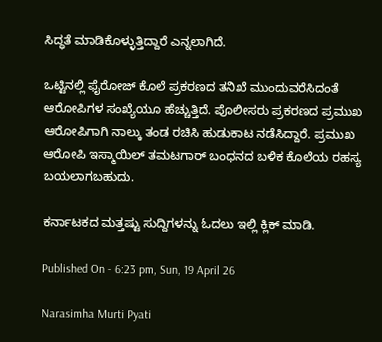ಸಿದ್ಧತೆ ಮಾಡಿಕೊಳ್ಳುತ್ತಿದ್ದಾರೆ ಎನ್ನಲಾಗಿದೆ.

ಒಟ್ಟಿನಲ್ಲಿ ಫೈರೋಜ್ ಕೊಲೆ ಪ್ರಕರಣದ ತನಿಖೆ ಮುಂದುವರೆಸಿದಂತೆ ಆರೋಪಿಗಳ ಸಂಖ್ಯೆಯೂ ಹೆಚ್ಚುತ್ತಿದೆ. ಪೊಲೀಸರು ಪ್ರಕರಣದ ಪ್ರಮುಖ ಆರೋಪಿಗಾಗಿ ನಾಲ್ಕು ತಂಡ ರಚಿಸಿ ಹುಡುಕಾಟ ನಡೆಸಿದ್ದಾರೆ. ಪ್ರಮುಖ ಆರೋಪಿ ಇಸ್ಮಾಯಿಲ್ ತಮಟಗಾರ್ ಬಂಧನದ ಬಳಿಕ ಕೊಲೆಯ ರಹಸ್ಯ ಬಯಲಾಗಬಹುದು.

ಕರ್ನಾಟಕದ ಮತ್ತಷ್ಟು ಸುದ್ದಿಗಳನ್ನು ಓದಲು ಇಲ್ಲಿ ಕ್ಲಿಕ್ ಮಾಡಿ.

Published On - 6:23 pm, Sun, 19 April 26

Narasimha Murti Pyati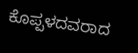ಕೊಪ್ಪಳದವರಾದ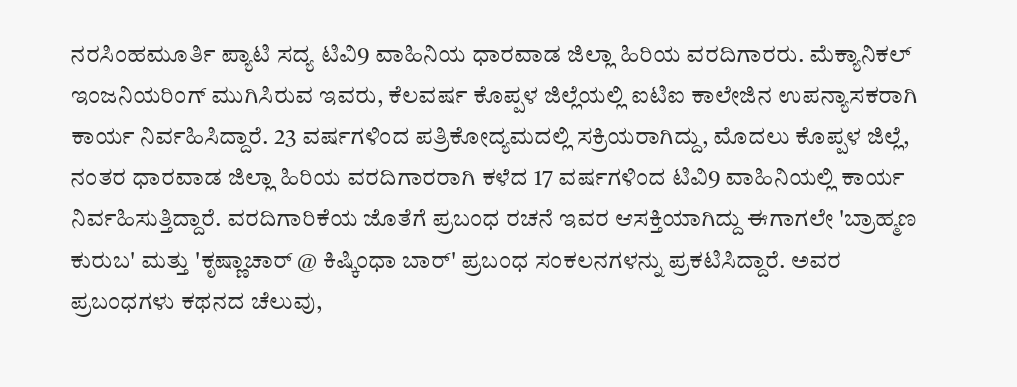ನರಸಿಂಹಮೂರ್ತಿ ಪ್ಯಾಟಿ ಸದ್ಯ ಟಿವಿ9 ವಾಹಿನಿಯ ಧಾರವಾಡ ಜಿಲ್ಲಾ ಹಿರಿಯ ವರದಿಗಾರರು. ಮೆಕ್ಯಾನಿಕಲ್ ಇಂಜನಿಯರಿಂಗ್ ಮುಗಿಸಿರುವ ಇವರು, ಕೆಲವರ್ಷ ಕೊಪ್ಪಳ ಜಿಲ್ಲೆಯಲ್ಲಿ ಐಟಿಐ ಕಾಲೇಜಿನ ಉಪನ್ಯಾಸಕರಾಗಿ ಕಾರ್ಯ ನಿರ್ವಹಿಸಿದ್ದಾರೆ. 23 ವರ್ಷಗಳಿಂದ ಪತ್ರಿಕೋದ್ಯಮದಲ್ಲಿ ಸಕ್ರಿಯರಾಗಿದ್ದು, ಮೊದಲು ಕೊಪ್ಪಳ ಜಿಲ್ಲೆ, ನಂತರ ಧಾರವಾಡ ಜಿಲ್ಲಾ ಹಿರಿಯ ವರದಿಗಾರರಾಗಿ ಕಳೆದ 17 ವರ್ಷಗಳಿಂದ ಟಿವಿ9 ವಾಹಿನಿಯಲ್ಲಿ ಕಾರ್ಯ ನಿರ್ವಹಿಸುತ್ತಿದ್ದಾರೆ. ವರದಿಗಾರಿಕೆಯ ಜೊತೆಗೆ ಪ್ರಬಂಧ ರಚನೆ ಇವರ ಆಸಕ್ತಿಯಾಗಿದ್ದು ಈಗಾಗಲೇ 'ಬ್ರಾಹ್ಮಣ ಕುರುಬ' ಮತ್ತು 'ಕೃಷ್ಣಾಚಾರ್ @ ಕಿಷ್ಕಿಂಧಾ ಬಾರ್' ಪ್ರಬಂಧ ಸಂಕಲನಗಳನ್ನು ಪ್ರಕಟಿಸಿದ್ದಾರೆ. ಅವರ ಪ್ರಬಂಧಗಳು ಕಥನದ ಚೆಲುವು,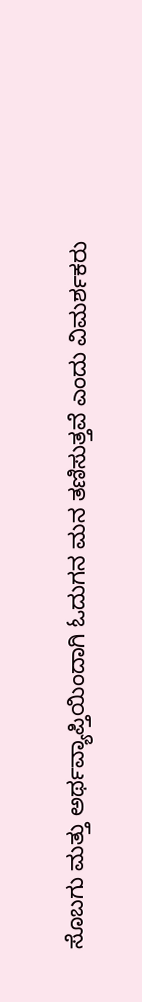ಸೊಬಗು ಮತ್ತು ಅರ್ಥವ್ಯಾಪ್ತಿಯಿಂದಾಗಿ ಓದುಗನ ಮನ ತಣಿಸುತ್ತವೆ ಎಂದು ವಿಮರ್ಶಕರು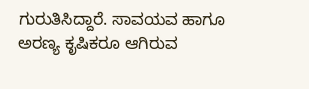ಗುರುತಿಸಿದ್ದಾರೆ. ಸಾವಯವ ಹಾಗೂ ಅರಣ್ಯ ಕೃಷಿಕರೂ ಆಗಿರುವ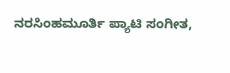ನರಸಿಂಹಮೂರ್ತಿ ಪ್ಯಾಟಿ ಸಂಗೀತ,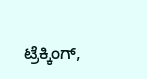ಟ್ರೆಕ್ಕಿಂಗ್,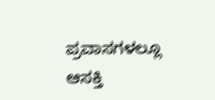ಪ್ರವಾಸಗಳಲ್ಲೂ ಆಸಕ್ತಿ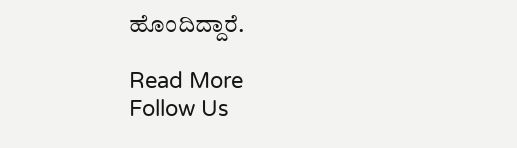ಹೊಂದಿದ್ದಾರೆ.

Read More
Follow Us